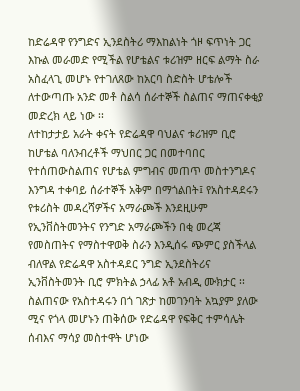ከድሬዳዋ የንግድና ኢንደስትሪ ማእከልነት ጎዞ ፍጥነት ጋር እኩል መራመድ የሚችል የሆቴልና ቱሪዝም ዘርፍ ልማት ስራ አስፈላጊ መሆኑ የተገለጸው ከአርባ ስድስት ሆቴሎች ለተውጣጡ አንድ መቶ ስልሳ ሰራተኞች ስልጠና ማጠናቀቂያ መድረክ ላይ ነው ፡፡
ለተከታታይ አራት ቀናት የድሬዳዋ ባህልና ቱሪዝም ቢሮ ከሆቴል ባለንብረቶች ማህበር ጋር በመተባበር የተሰጠውስልጠና የሆቴል ምግብና መጠጥ መስተንግዶና እንግዳ ተቀባይ ሰራተኞች አቅም በማጎልበት፤ የአስተዳደሩን የቱሪስት መዳረሻዎችና አማራጮች እንደዚሁም የኢንቨስትመንትና የንግድ አማራጮችን በቂ መረጃ የመስጠትና የማስተዋወቅ ስራን እንዲሰሩ ጭምር ያስችላል ብለዋል የድሬዳዋ አስተዳደር ንግድ ኢንደስትሪና ኢንቨስትመንት ቢሮ ምክትል ኃላፊ አቶ አብዲ ሙክታር ፡፡
ስልጠናው የአስተዳሩን በጎ ገጽታ ከመገንባት አኳያም ያለው ሚና የጎላ መሆኑን ጠቅሰው የድሬዳዋ የፍቅር ተምሳሌት ሰብእና ማሳያ መስተዋት ሆነው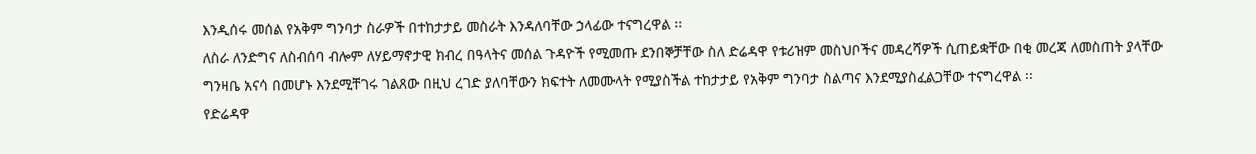እንዲሰሩ መሰል የአቅም ግንባታ ስራዎች በተከታታይ መስራት እንዳለባቸው ኃላፊው ተናግረዋል ፡፡
ለስራ ለንድግና ለስብሰባ ብሎም ለሃይማኖታዊ ክብረ በዓላትና መሰል ጉዳዮች የሚመጡ ደንበኞቻቸው ስለ ድሬዳዋ የቱሪዝም መስህቦችና መዳረሻዎች ሲጠይቋቸው በቂ መረጃ ለመስጠት ያላቸው ግንዛቤ አናሳ በመሆኑ እንደሚቸገሩ ገልጸው በዚህ ረገድ ያለባቸውን ክፍተት ለመሙላት የሚያስችል ተከታታይ የአቅም ግንባታ ስልጣና እንደሚያስፈልጋቸው ተናግረዋል ፡፡
የድሬዳዋ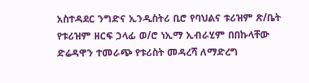አስተዳደር ንግድና ኢንዲስትሪ ቢሮ የባህልና ቱሪዝም ጽ/ቤት የቱሪዝም ዘርፍ ኃላፊ ወ/ሮ ነኢማ ኢብራሂም በበኩላቸው ድሬዳዋን ተመራጭ የቱሪስት መዳረሻ ለማድረግ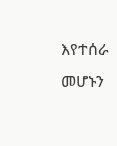እየተሰራ መሆኑን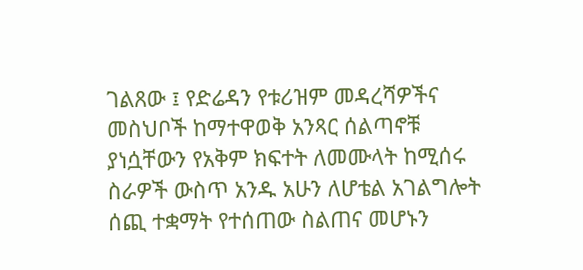ገልጸው ፤ የድሬዳን የቱሪዝም መዳረሻዎችና መስህቦች ከማተዋወቅ አንጻር ሰልጣኖቹ ያነሷቸውን የአቅም ክፍተት ለመሙላት ከሚሰሩ ስራዎች ውስጥ አንዱ አሁን ለሆቴል አገልግሎት ሰጪ ተቋማት የተሰጠው ስልጠና መሆኑን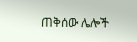ጠቅሰው ሌሎች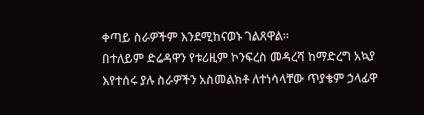ቀጣይ ስራዎችም እንደሚከናወኑ ገልጸዋል፡፡
በተለይም ድሬዳዋን የቱሪዚም ኮንፍረስ መዳረሻ ከማድረግ አኳያ እየተሰሩ ያሉ ስራዎችን አስመልክቶ ለተነሳላቸው ጥያቄም ኃላፊዋ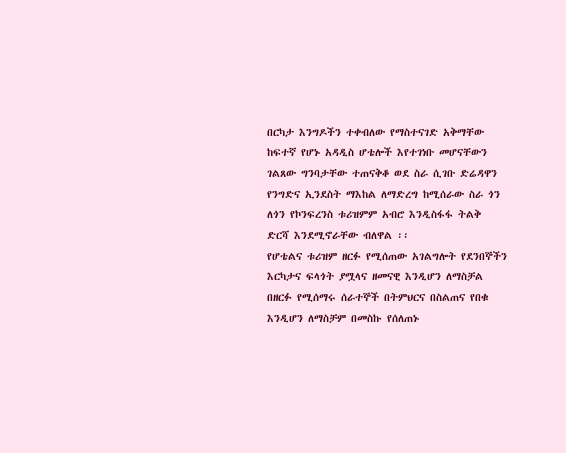በርካታ እንግዶችን ተቀብለው የማስተናገድ አቅማቸው ከፍተኛ የሆኑ አዳዲስ ሆቴሎች እየተገነቡ መሆናቸውን ገልጸው ግንባታቸው ተጠናቅቆ ወደ ስራ ሲገቡ ድሬዳዋን የንግድና ኢንደስት ማእከል ለማድረግ ከሚሰራው ስራ ጎን ለጎን የኮንፍረንስ ቱሪዝምም አብሮ እንዲስፋፋ ትልቅ ድርሻ እንደሚኖራቸው ብለዋል ፡፡
የሆቴልና ቱሪዝም ዘርፉ የሚሰጠው አገልግሎት የደንበኞችን እርካታና ፍላጎት ያሟላና ዘመናዊ እንዲሆን ለማስቻል በዘርፉ የሚሰማሩ ሰራተኞች በትምህርና በስልጠና የበቁ እንዲሆን ለማስቻም በመስኩ የሰለጠኑ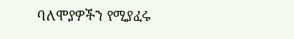ባለሞያዎችን የሚያፈሩ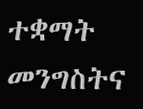ተቋማት መንግስትና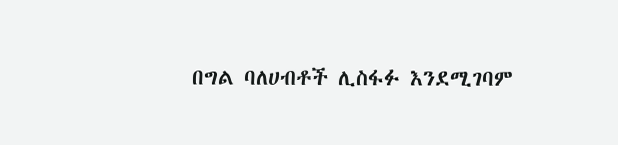በግል ባለሀብቶች ሊስፋፉ እንደሚገባም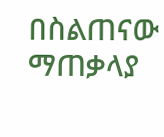በስልጠናው ማጠቃላያ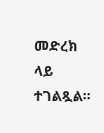መድረክ ላይ ተገልጿል፡፡